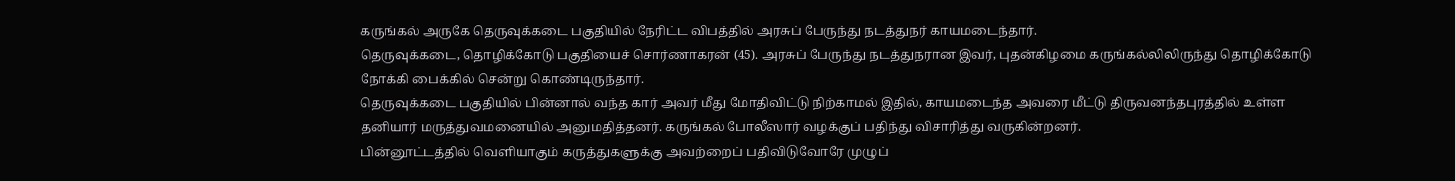கருங்கல் அருகே தெருவுக்கடை பகுதியில் நேரிட்ட விபத்தில் அரசுப் பேருந்து நடத்துநர் காயமடைந்தார்.
தெருவுக்கடை, தொழிக்கோடு பகுதியைச் சொர்ணாகரன் (45). அரசுப் பேருந்து நடத்துநரான இவர், புதன்கிழமை கருங்கல்லிலிருந்து தொழிக்கோடு நோக்கி பைக்கில் சென்று கொண்டிருந்தார்.
தெருவுக்கடை பகுதியில் பின்னால் வந்த கார் அவர் மீது மோதிவிட்டு நிற்காமல் இதில், காயமடைந்த அவரை மீட்டு திருவனந்தபுரத்தில் உள்ள தனியார் மருத்துவமனையில் அனுமதித்தனர். கருங்கல் போலீஸார் வழக்குப் பதிந்து விசாரித்து வருகின்றனர்.
பின்னூட்டத்தில் வெளியாகும் கருத்துகளுக்கு அவற்றைப் பதிவிடுவோரே முழுப்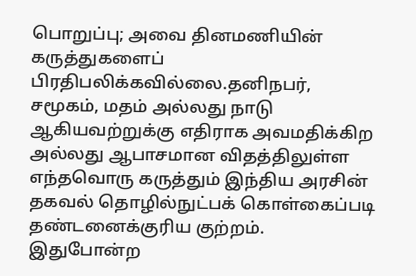பொறுப்பு; அவை தினமணியின் கருத்துகளைப் பிரதிபலிக்கவில்லை.தனிநபர், சமூகம், மதம் அல்லது நாடு ஆகியவற்றுக்கு எதிராக அவமதிக்கிற அல்லது ஆபாசமான விதத்திலுள்ள எந்தவொரு கருத்தும் இந்திய அரசின் தகவல் தொழில்நுட்பக் கொள்கைப்படி தண்டனைக்குரிய குற்றம். இதுபோன்ற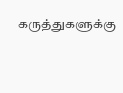கருத்துகளுக்கு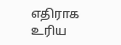எதிராக உரிய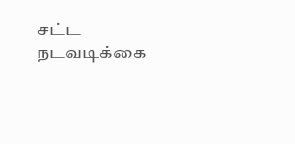சட்ட நடவடிக்கை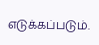எடுக்கப்படும்.